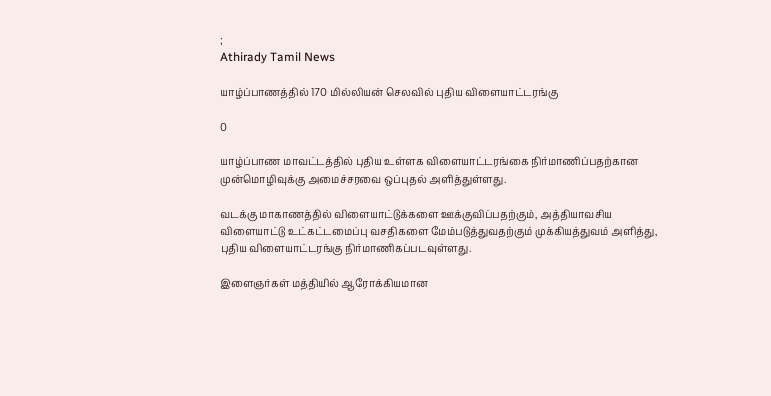;
Athirady Tamil News

யாழ்ப்பாணத்தில் 170 மில்லியன் செலவில் புதிய விளையாட்டரங்கு

0

யாழ்ப்பாண மாவட்டத்தில் புதிய உள்ளக விளையாட்டரங்கை நிர்மாணிப்பதற்கான முன்மொழிவுக்கு அமைச்சரவை ஒப்புதல் அளித்துள்ளது.

வடக்கு மாகாணத்தில் விளையாட்டுக்களை ஊக்குவிப்பதற்கும், அத்தியாவசிய விளையாட்டு உட்கட்டமைப்பு வசதிகளை மேம்படுத்துவதற்கும் முக்கியத்துவம் அளித்து, புதிய விளையாட்டரங்கு நிர்மாணிகப்படவுள்ளது.

இளைஞர்கள் மத்தியில் ஆரோக்கியமான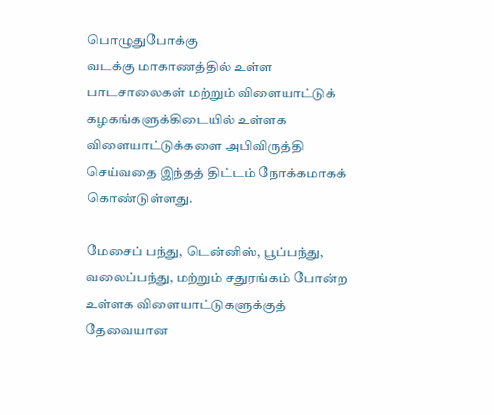பொழுதுபோக்கு
வடக்கு மாகாணத்தில் உள்ள பாடசாலைகள் மற்றும் விளையாட்டுக் கழகங்களுக்கிடையில் உள்ளக விளையாட்டுக்களை அபிவிருத்தி செய்வதை இந்தத் திட்டம் நோக்கமாகக் கொண்டுள்ளது.

மேசைப் பந்து, டென்னிஸ், பூப்பந்து, வலைப்பந்து, மற்றும் சதுரங்கம் போன்ற உள்ளக விளையாட்டுகளுக்குத் தேவையான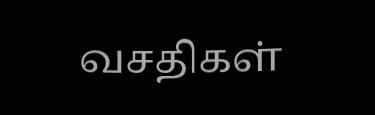வசதிகள்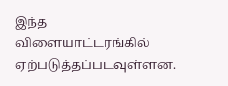இந்த விளையாட்டரங்கில் ஏற்படுத்தப்படவுள்ளன.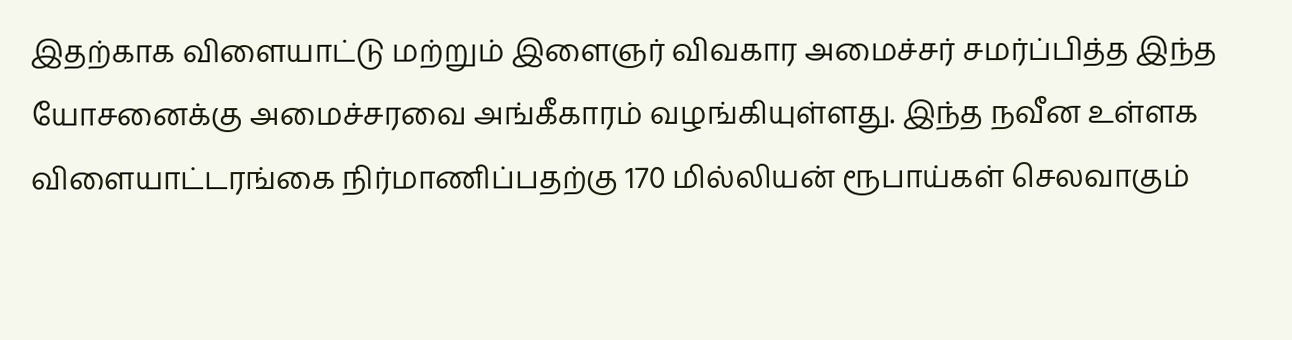இதற்காக விளையாட்டு மற்றும் இளைஞர் விவகார அமைச்சர் சமர்ப்பித்த இந்த யோசனைக்கு அமைச்சரவை அங்கீகாரம் வழங்கியுள்ளது. இந்த நவீன உள்ளக விளையாட்டரங்கை நிர்மாணிப்பதற்கு 170 மில்லியன் ரூபாய்கள் செலவாகும்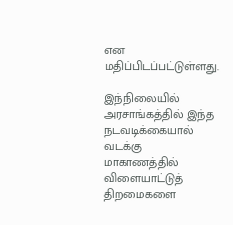என மதிப்பிடப்பட்டுள்ளது.

இந்நிலையில் அரசாங்கத்தில் இந்த நடவடிக்கையால் வடக்கு மாகாணத்தில் விளையாட்டுத் திறமைகளை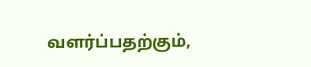வளர்ப்பதற்கும்,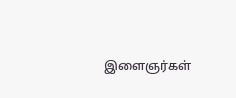இளைஞர்கள்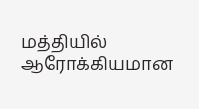மத்தியில் ஆரோக்கியமான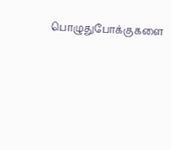பொழுதுபோக்குகளை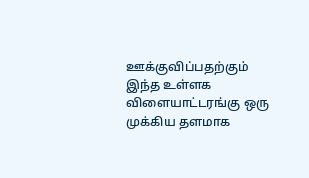ஊக்குவிப்பதற்கும் இந்த உள்ளக விளையாட்டரங்கு ஒரு முக்கிய தளமாக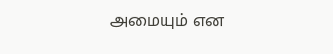அமையும் என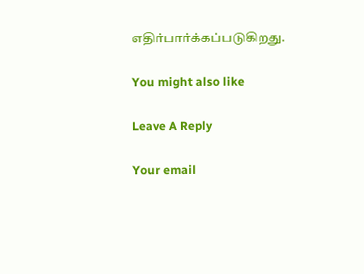எதிர்பார்க்கப்படுகிறது.

You might also like

Leave A Reply

Your email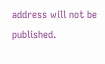address will not be published.